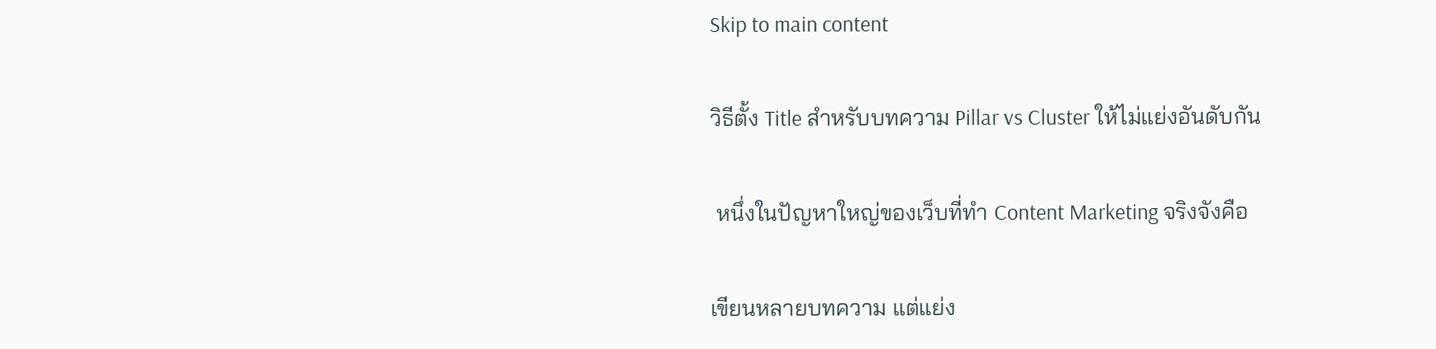Skip to main content

วิธีตั้ง Title สำหรับบทความ Pillar vs Cluster ให้ไม่แย่งอันดับกัน

 หนึ่งในปัญหาใหญ่ของเว็บที่ทำ Content Marketing จริงจังคือ

เขียนหลายบทความ แต่แย่ง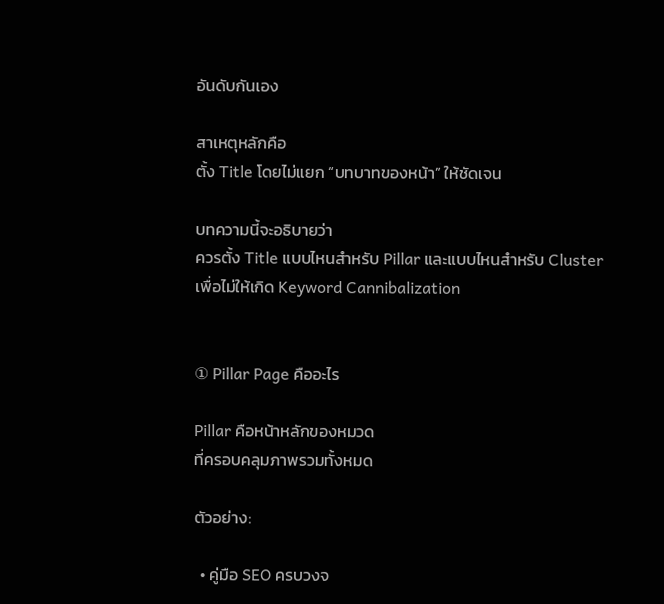อันดับกันเอง

สาเหตุหลักคือ
ตั้ง Title โดยไม่แยก “บทบาทของหน้า” ให้ชัดเจน

บทความนี้จะอธิบายว่า
ควรตั้ง Title แบบไหนสำหรับ Pillar และแบบไหนสำหรับ Cluster
เพื่อไม่ให้เกิด Keyword Cannibalization


① Pillar Page คืออะไร

Pillar คือหน้าหลักของหมวด
ที่ครอบคลุมภาพรวมทั้งหมด

ตัวอย่าง:

  • คู่มือ SEO ครบวงจ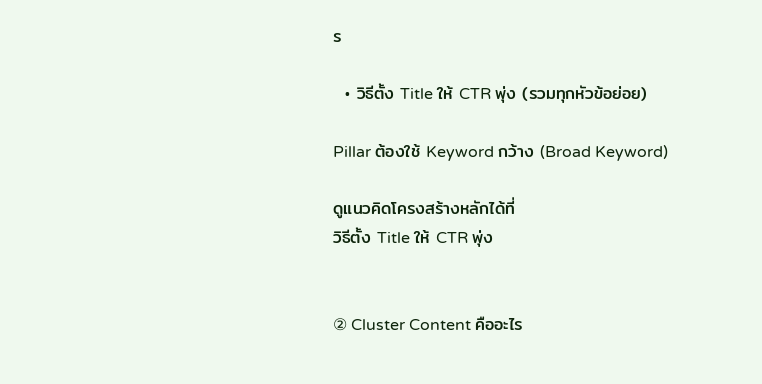ร

  • วิธีตั้ง Title ให้ CTR พุ่ง (รวมทุกหัวข้อย่อย)

Pillar ต้องใช้ Keyword กว้าง (Broad Keyword)

ดูแนวคิดโครงสร้างหลักได้ที่
วิธีตั้ง Title ให้ CTR พุ่ง


② Cluster Content คืออะไร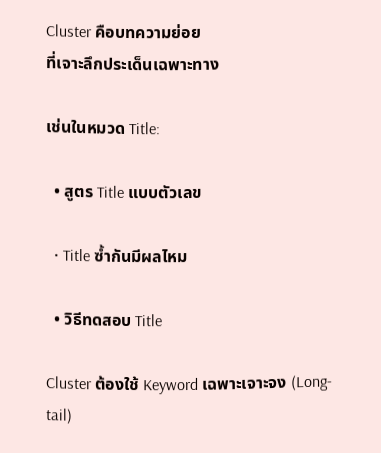Cluster คือบทความย่อย
ที่เจาะลึกประเด็นเฉพาะทาง

เช่นในหมวด Title:

  • สูตร Title แบบตัวเลข

  • Title ซ้ำกันมีผลไหม

  • วิธีทดสอบ Title

Cluster ต้องใช้ Keyword เฉพาะเจาะจง (Long-tail)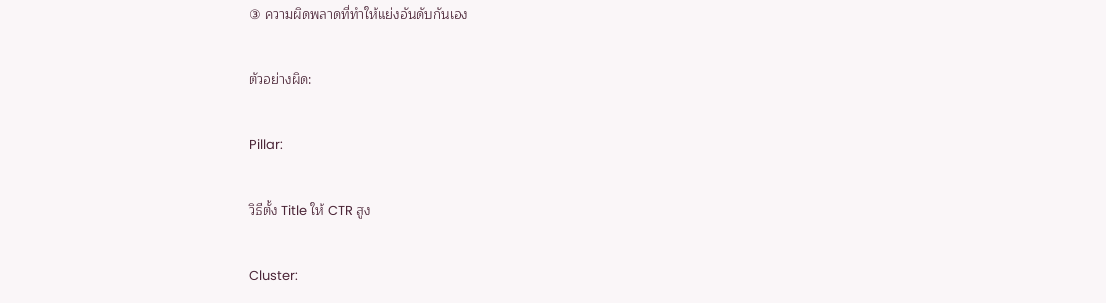③ ความผิดพลาดที่ทำให้แย่งอันดับกันเอง

ตัวอย่างผิด:

Pillar:

วิธีตั้ง Title ให้ CTR สูง

Cluster: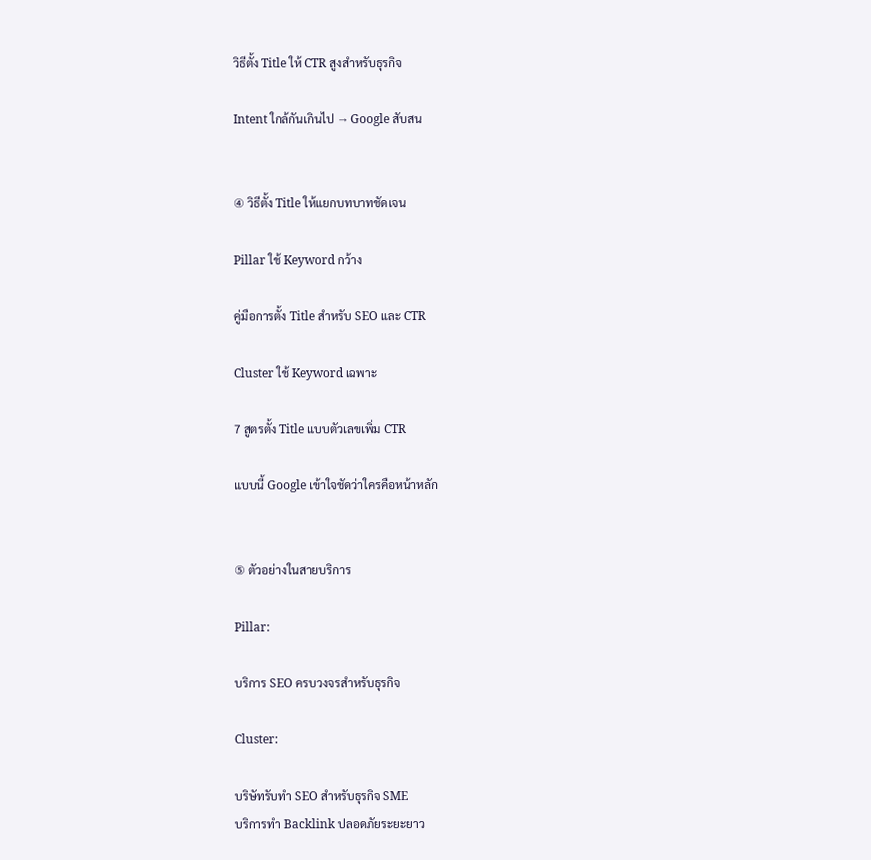วิธีตั้ง Title ให้ CTR สูงสำหรับธุรกิจ

Intent ใกล้กันเกินไป → Google สับสน


④ วิธีตั้ง Title ให้แยกบทบาทชัดเจน

Pillar ใช้ Keyword กว้าง

คู่มือการตั้ง Title สำหรับ SEO และ CTR

Cluster ใช้ Keyword เฉพาะ

7 สูตรตั้ง Title แบบตัวเลขเพิ่ม CTR

แบบนี้ Google เข้าใจชัดว่าใครคือหน้าหลัก


⑤ ตัวอย่างในสายบริการ

Pillar:

บริการ SEO ครบวงจรสำหรับธุรกิจ

Cluster:

บริษัทรับทำ SEO สำหรับธุรกิจ SME
บริการทำ Backlink ปลอดภัยระยะยาว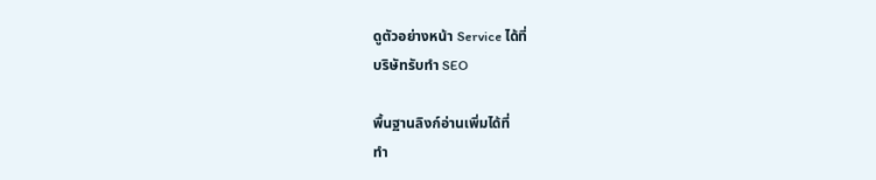ดูตัวอย่างหน้า Service ได้ที่
บริษัทรับทำ SEO

พื้นฐานลิงก์อ่านเพิ่มได้ที่
ทำ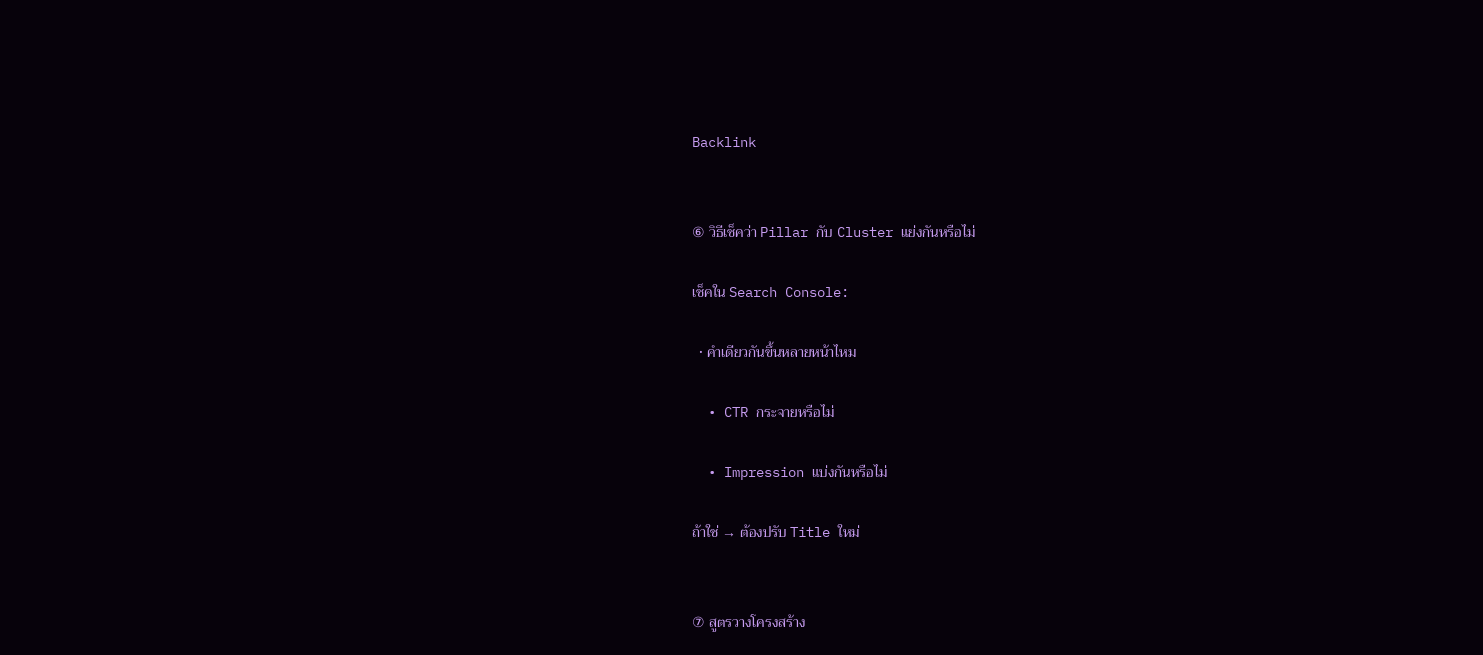Backlink


⑥ วิธีเช็คว่า Pillar กับ Cluster แย่งกันหรือไม่

เช็คใน Search Console:

  • คำเดียวกันขึ้นหลายหน้าไหม

  • CTR กระจายหรือไม่

  • Impression แบ่งกันหรือไม่

ถ้าใช่ → ต้องปรับ Title ใหม่


⑦ สูตรวางโครงสร้าง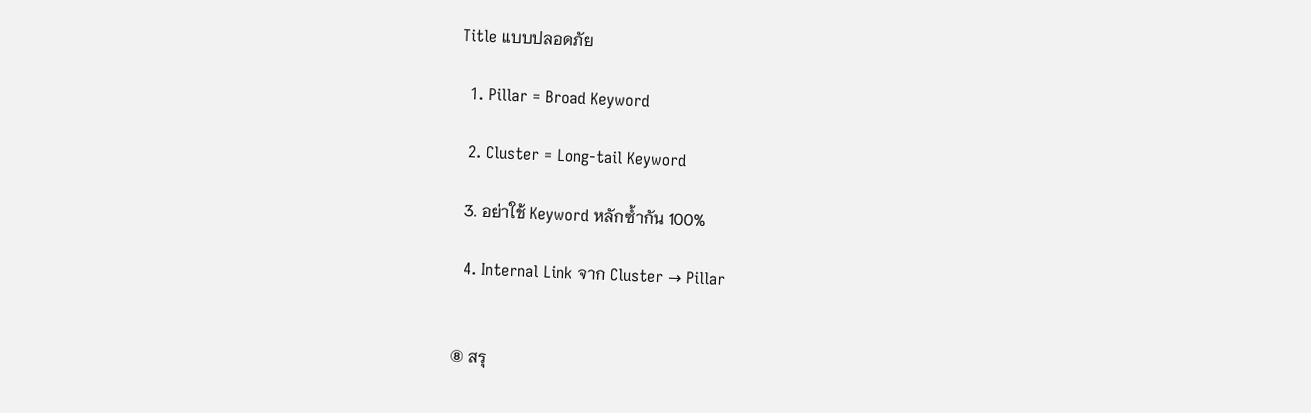Title แบบปลอดภัย

  1. Pillar = Broad Keyword

  2. Cluster = Long-tail Keyword

  3. อย่าใช้ Keyword หลักซ้ำกัน 100%

  4. Internal Link จาก Cluster → Pillar


⑧ สรุ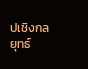ปเชิงกลยุทธ์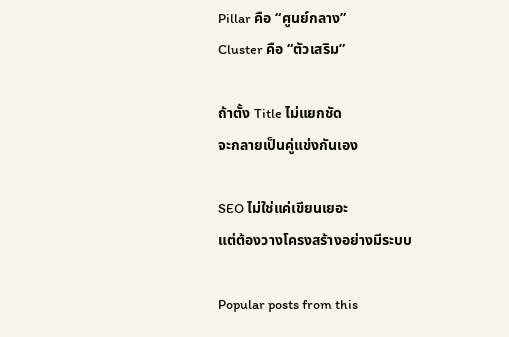Pillar คือ “ศูนย์กลาง”
Cluster คือ “ตัวเสริม”

ถ้าตั้ง Title ไม่แยกชัด
จะกลายเป็นคู่แข่งกันเอง

SEO ไม่ใช่แค่เขียนเยอะ
แต่ต้องวางโครงสร้างอย่างมีระบบ

Popular posts from this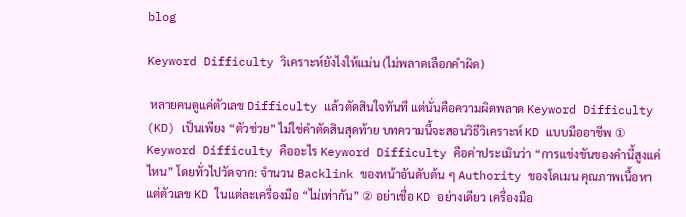blog

Keyword Difficulty วิเคราะห์ยังไงให้แม่น (ไม่พลาดเลือกคำผิด)

 หลายคนดูแค่ตัวเลข Difficulty แล้วตัดสินใจทันที แต่นั่นคือความผิดพลาด Keyword Difficulty (KD) เป็นเพียง “ตัวช่วย” ไม่ใช่คำตัดสินสุดท้าย บทความนี้จะสอนวิธีวิเคราะห์ KD แบบมืออาชีพ ① Keyword Difficulty คืออะไร Keyword Difficulty คือค่าประเมินว่า “การแข่งขันของคำนี้สูงแค่ไหน” โดยทั่วไปวัดจาก: จำนวน Backlink ของหน้าอันดับต้น ๆ Authority ของโดเมน คุณภาพเนื้อหา แต่ตัวเลข KD ในแต่ละเครื่องมือ “ไม่เท่ากัน” ② อย่าเชื่อ KD อย่างเดียว เครื่องมือ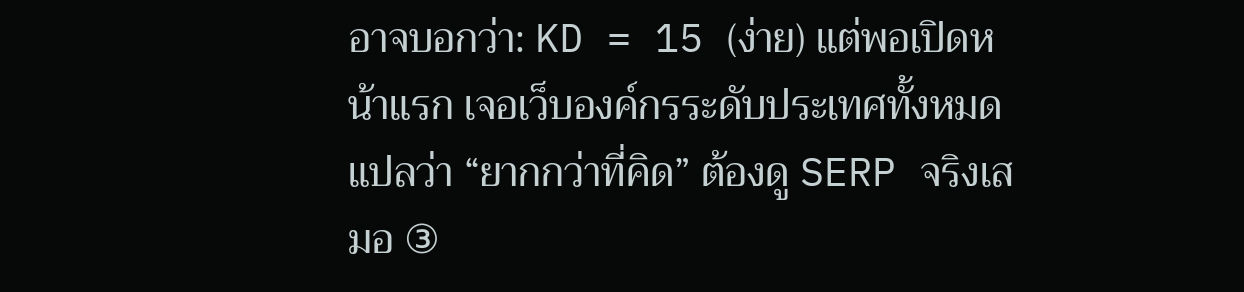อาจบอกว่า: KD = 15 (ง่าย) แต่พอเปิดหน้าแรก เจอเว็บองค์กรระดับประเทศทั้งหมด แปลว่า “ยากกว่าที่คิด” ต้องดู SERP จริงเสมอ ③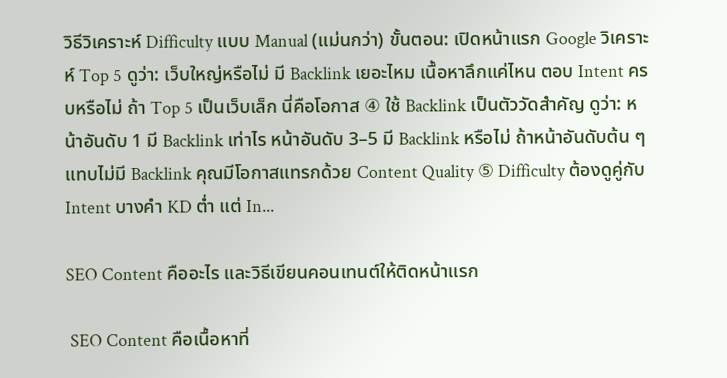วิธีวิเคราะห์ Difficulty แบบ Manual (แม่นกว่า) ขั้นตอน: เปิดหน้าแรก Google วิเคราะห์ Top 5 ดูว่า: เว็บใหญ่หรือไม่ มี Backlink เยอะไหม เนื้อหาลึกแค่ไหน ตอบ Intent ครบหรือไม่ ถ้า Top 5 เป็นเว็บเล็ก นี่คือโอกาส ④ ใช้ Backlink เป็นตัววัดสำคัญ ดูว่า: หน้าอันดับ 1 มี Backlink เท่าไร หน้าอันดับ 3–5 มี Backlink หรือไม่ ถ้าหน้าอันดับต้น ๆ แทบไม่มี Backlink คุณมีโอกาสแทรกด้วย Content Quality ⑤ Difficulty ต้องดูคู่กับ Intent บางคำ KD ต่ำ แต่ In...

SEO Content คืออะไร และวิธีเขียนคอนเทนต์ให้ติดหน้าแรก

 SEO Content คือเนื้อหาที่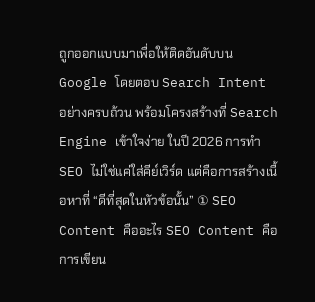ถูกออกแบบมาเพื่อให้ติดอันดับบน Google โดยตอบ Search Intent อย่างครบถ้วน พร้อมโครงสร้างที่ Search Engine เข้าใจง่าย ในปี 2026 การทำ SEO ไม่ใช่แค่ใส่คีย์เวิร์ด แต่คือการสร้างเนื้อหาที่ “ดีที่สุดในหัวข้อนั้น” ① SEO Content คืออะไร SEO Content คือการเขียน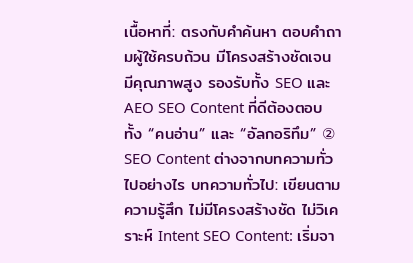เนื้อหาที่: ตรงกับคำค้นหา ตอบคำถามผู้ใช้ครบถ้วน มีโครงสร้างชัดเจน มีคุณภาพสูง รองรับทั้ง SEO และ AEO SEO Content ที่ดีต้องตอบทั้ง “คนอ่าน” และ “อัลกอริทึม” ② SEO Content ต่างจากบทความทั่วไปอย่างไร บทความทั่วไป: เขียนตามความรู้สึก ไม่มีโครงสร้างชัด ไม่วิเคราะห์ Intent SEO Content: เริ่มจา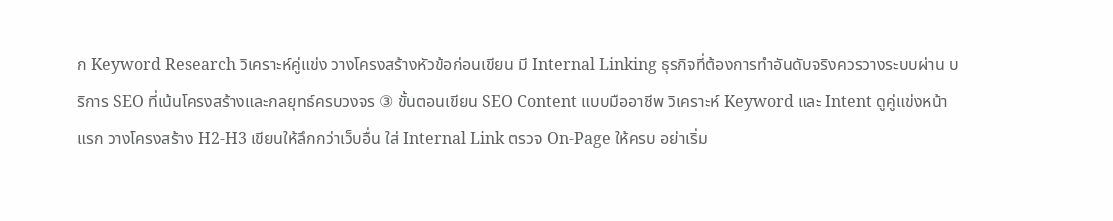ก Keyword Research วิเคราะห์คู่แข่ง วางโครงสร้างหัวข้อก่อนเขียน มี Internal Linking ธุรกิจที่ต้องการทำอันดับจริงควรวางระบบผ่าน บริการ SEO ที่เน้นโครงสร้างและกลยุทธ์ครบวงจร ③ ขั้นตอนเขียน SEO Content แบบมืออาชีพ วิเคราะห์ Keyword และ Intent ดูคู่แข่งหน้าแรก วางโครงสร้าง H2-H3 เขียนให้ลึกกว่าเว็บอื่น ใส่ Internal Link ตรวจ On-Page ให้ครบ อย่าเริ่ม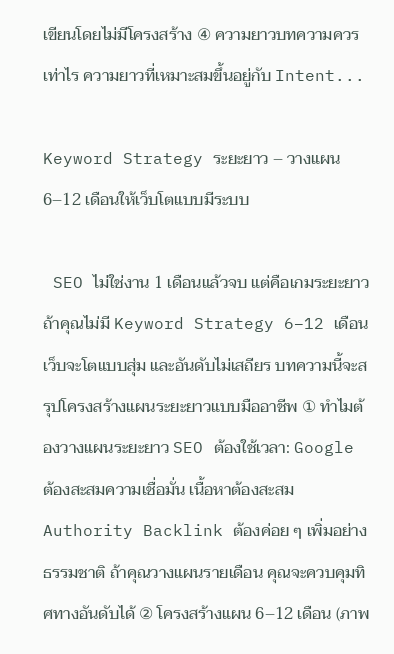เขียนโดยไม่มีโครงสร้าง ④ ความยาวบทความควรเท่าไร ความยาวที่เหมาะสมขึ้นอยู่กับ Intent...

Keyword Strategy ระยะยาว – วางแผน 6–12 เดือนให้เว็บโตแบบมีระบบ

 SEO ไม่ใช่งาน 1 เดือนแล้วจบ แต่คือเกมระยะยาว ถ้าคุณไม่มี Keyword Strategy 6–12 เดือน เว็บจะโตแบบสุ่ม และอันดับไม่เสถียร บทความนี้จะสรุปโครงสร้างแผนระยะยาวแบบมืออาชีพ ① ทำไมต้องวางแผนระยะยาว SEO ต้องใช้เวลา: Google ต้องสะสมความเชื่อมั่น เนื้อหาต้องสะสม Authority Backlink ต้องค่อย ๆ เพิ่มอย่างธรรมชาติ ถ้าคุณวางแผนรายเดือน คุณจะควบคุมทิศทางอันดับได้ ② โครงสร้างแผน 6–12 เดือน (ภาพ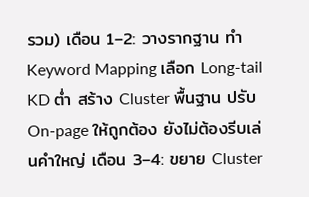รวม) เดือน 1–2: วางรากฐาน ทำ Keyword Mapping เลือก Long-tail KD ต่ำ สร้าง Cluster พื้นฐาน ปรับ On-page ให้ถูกต้อง ยังไม่ต้องรีบเล่นคำใหญ่ เดือน 3–4: ขยาย Cluster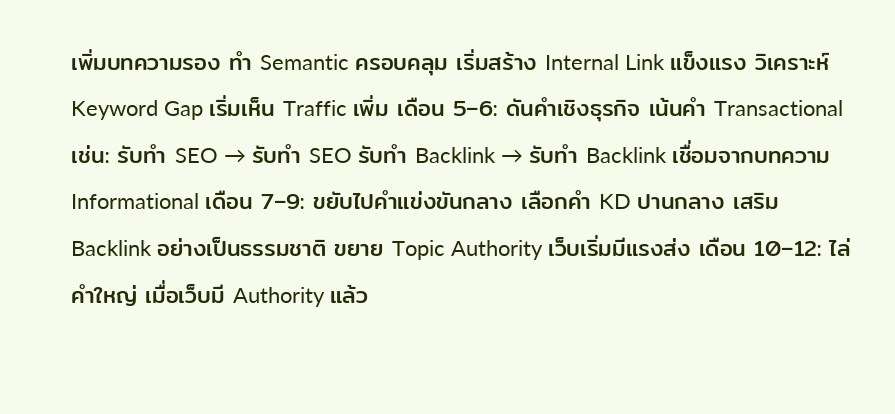เพิ่มบทความรอง ทำ Semantic ครอบคลุม เริ่มสร้าง Internal Link แข็งแรง วิเคราะห์ Keyword Gap เริ่มเห็น Traffic เพิ่ม เดือน 5–6: ดันคำเชิงธุรกิจ เน้นคำ Transactional เช่น: รับทำ SEO → รับทำ SEO รับทำ Backlink → รับทำ Backlink เชื่อมจากบทความ Informational เดือน 7–9: ขยับไปคำแข่งขันกลาง เลือกคำ KD ปานกลาง เสริม Backlink อย่างเป็นธรรมชาติ ขยาย Topic Authority เว็บเริ่มมีแรงส่ง เดือน 10–12: ไล่คำใหญ่ เมื่อเว็บมี Authority แล้ว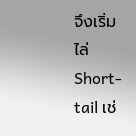จึงเริ่มไล่ Short-tail เช่